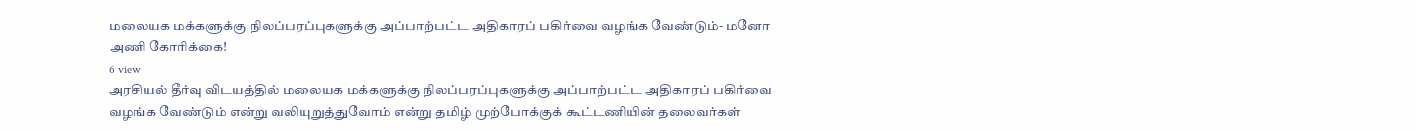மலையக மக்களுக்கு நிலப்பரப்புகளுக்கு அப்பாற்பட்ட அதிகாரப் பகிர்வை வழங்க வேண்டும்- மனோ அணி கோரிக்கை!
6 view
அரசியல் தீர்வு விடயத்தில் மலையக மக்களுக்கு நிலப்பரப்புகளுக்கு அப்பாற்பட்ட அதிகாரப் பகிர்வை வழங்க வேண்டும் என்று வலியுறுத்துவோம் என்று தமிழ் முற்போக்குக் கூட்டணியின் தலைவர்கள்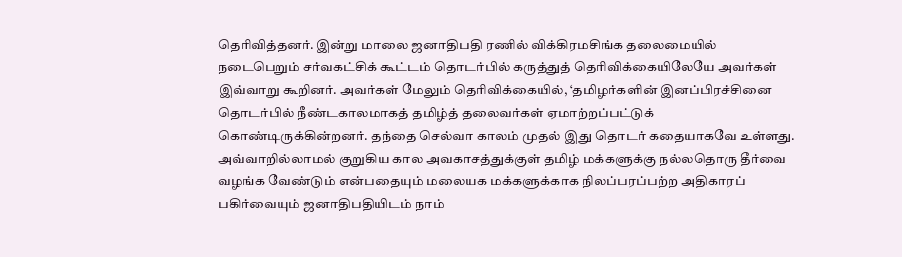தெரிவித்தனர். இன்று மாலை ஜனாதிபதி ரணில் விக்கிரமசிங்க தலைமையில் நடைபெறும் சர்வகட்சிக் கூட்டம் தொடர்பில் கருத்துத் தெரிவிக்கையிலேயே அவர்கள் இவ்வாறு கூறினர். அவர்கள் மேலும் தெரிவிக்கையில், ‘தமிழர்களின் இனப்பிரச்சினை தொடர்பில் நீண்டகாலமாகத் தமிழ்த் தலைவர்கள் ஏமாற்றப்பட்டுக் கொண்டிருக்கின்றனர். தந்தை செல்வா காலம் முதல் இது தொடர் கதையாகவே உள்ளது. அவ்வாறில்லாமல் குறுகிய கால அவகாசத்துக்குள் தமிழ் மக்களுக்கு நல்லதொரு தீர்வை வழங்க வேண்டும் என்பதையும் மலையக மக்களுக்காக நிலப்பரப்பற்ற அதிகாரப் பகிர்வையும் ஜனாதிபதியிடம் நாம்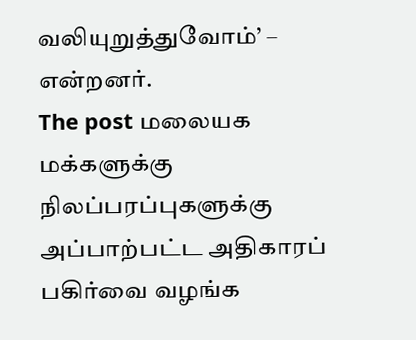வலியுறுத்துவோம்’ – என்றனர்.
The post மலையக மக்களுக்கு நிலப்பரப்புகளுக்கு அப்பாற்பட்ட அதிகாரப் பகிர்வை வழங்க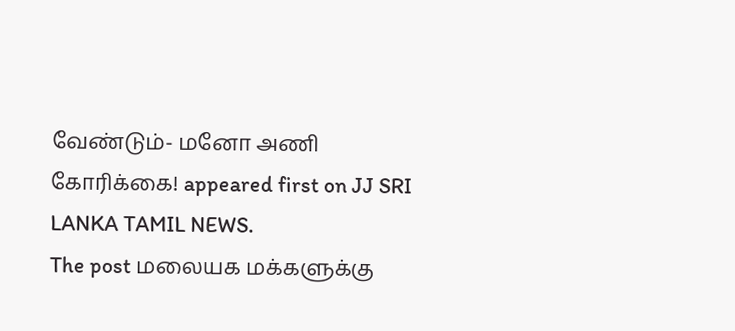வேண்டும்- மனோ அணி கோரிக்கை! appeared first on JJ SRI LANKA TAMIL NEWS.
The post மலையக மக்களுக்கு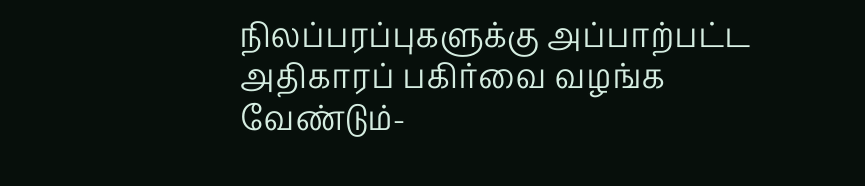நிலப்பரப்புகளுக்கு அப்பாற்பட்ட அதிகாரப் பகிர்வை வழங்க வேண்டும்-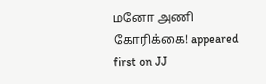மனோ அணி கோரிக்கை! appeared first on JJ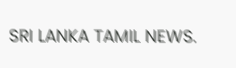SRI LANKA TAMIL NEWS.